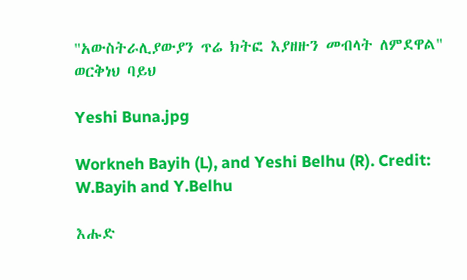"አውስትራሊያውያን ጥሬ ክትፎ እያዘዙን መብላት ለምደዋል" ወርቅነህ ባይህ

Yeshi Buna.jpg

Workneh Bayih (L), and Yeshi Belhu (R). Credit: W.Bayih and Y.Belhu

እሑድ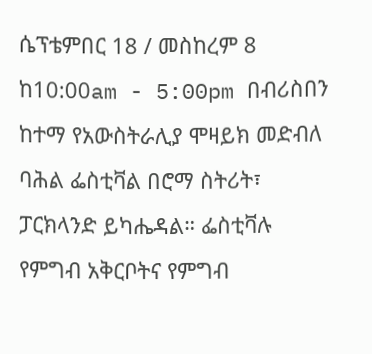ሴፕቴምበር 18 / መስከረም 8 ከ10:00am - 5:00pm በብሪስበን ከተማ የአውስትራሊያ ሞዛይክ መድብለ ባሕል ፌስቲቫል በሮማ ስትሪት፣ ፓርክላንድ ይካሔዳል። ፌስቲቫሉ የምግብ አቅርቦትና የምግብ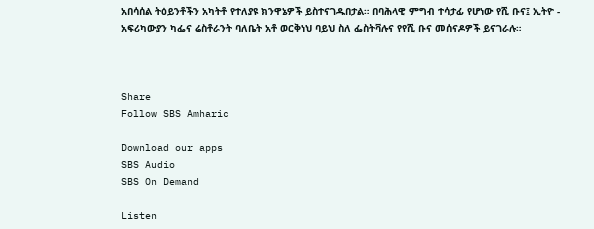አበሳሰል ትዕይንቶችን አካትቶ የተለያዩ ክንዋኔዎች ይስተናገዱበታል። በባሕላዊ ምግብ ተሳታፊ የሆነው የሺ ቡና፤ ኢትዮ - አፍሪካውያን ካፌና ሬስቶራንት ባለቤት አቶ ወርቅነህ ባይህ ስለ ፌስትቫሉና የየሺ ቡና መሰናዶዎች ይናገራሉ።



Share
Follow SBS Amharic

Download our apps
SBS Audio
SBS On Demand

Listen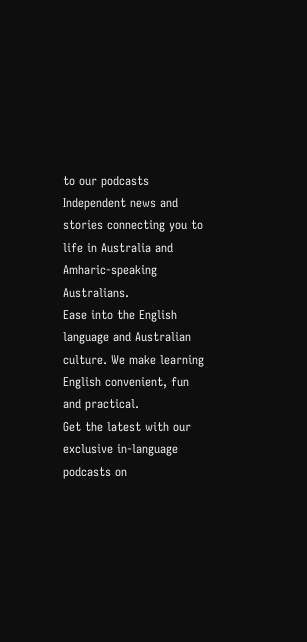to our podcasts
Independent news and stories connecting you to life in Australia and Amharic-speaking Australians.
Ease into the English language and Australian culture. We make learning English convenient, fun and practical.
Get the latest with our exclusive in-language podcasts on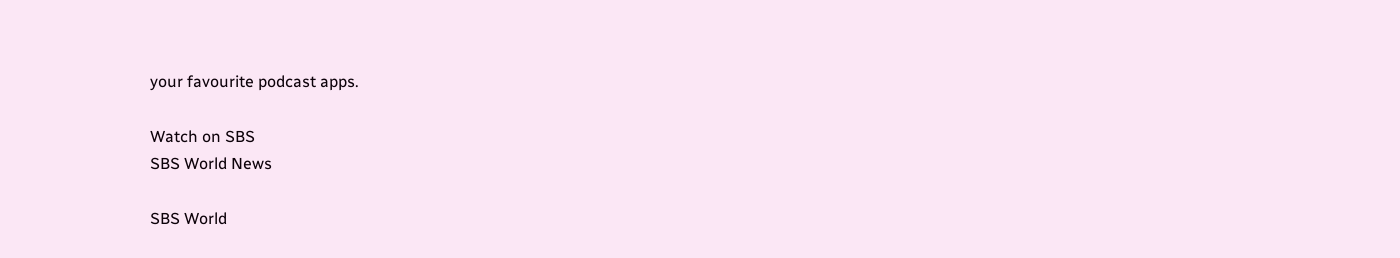your favourite podcast apps.

Watch on SBS
SBS World News

SBS World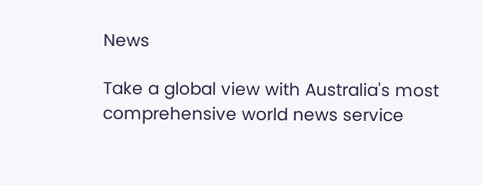News

Take a global view with Australia's most comprehensive world news service